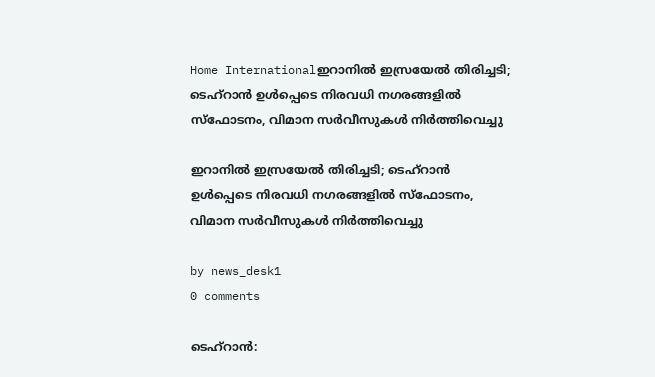Home Internationalഇറാനിൽ ഇസ്രയേൽ തിരിച്ചടി; ടെഹ്‌റാൻ ഉൾപ്പെടെ നിരവധി നഗരങ്ങളിൽ സ്‌ഫോടനം, വിമാന സർവീസുകൾ നിർത്തിവെച്ചു

ഇറാനിൽ ഇസ്രയേൽ തിരിച്ചടി; ടെഹ്‌റാൻ ഉൾപ്പെടെ നിരവധി നഗരങ്ങളിൽ സ്‌ഫോടനം, വിമാന സർവീസുകൾ നിർത്തിവെച്ചു

by news_desk1
0 comments

ടെഹ്‌റാൻ: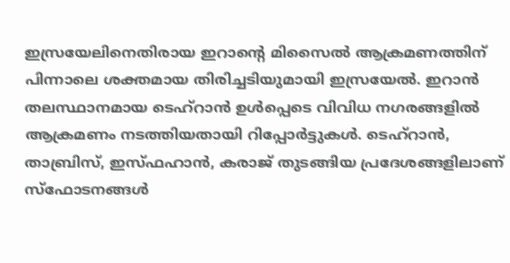ഇസ്രയേലിനെതിരായ ഇറാന്റെ മിസൈൽ ആക്രമണത്തിന് പിന്നാലെ ശക്തമായ തിരിച്ചടിയുമായി ഇസ്രയേൽ. ഇറാൻ തലസ്ഥാനമായ ടെഹ്‌റാൻ ഉൾപ്പെടെ വിവിധ നഗരങ്ങളിൽ ആക്രമണം നടത്തിയതായി റിപ്പോർട്ടുകൾ. ടെഹ്‌റാൻ, താബ്രിസ്, ഇസ്ഫഹാൻ, കരാജ് തുടങ്ങിയ പ്രദേശങ്ങളിലാണ് സ്‌ഫോടനങ്ങൾ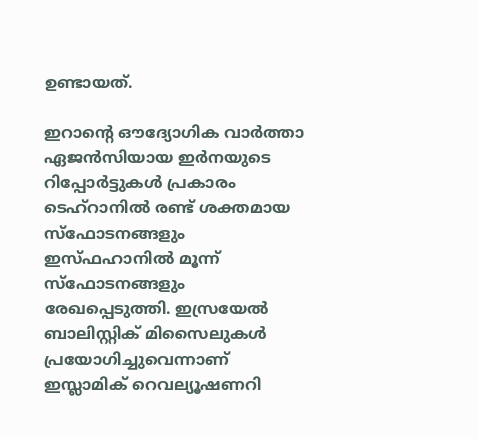ഉണ്ടായത്.

ഇറാന്റെ ഔദ്യോഗിക വാർത്താ ഏജൻസിയായ ഇർനയുടെ റിപ്പോർട്ടുകൾ പ്രകാരം ടെഹ്‌റാനിൽ രണ്ട് ശക്തമായ സ്‌ഫോടനങ്ങളും ഇസ്ഫഹാനിൽ മൂന്ന് സ്‌ഫോടനങ്ങളും രേഖപ്പെടുത്തി. ഇസ്രയേൽ ബാലിസ്റ്റിക് മിസൈലുകൾ പ്രയോഗിച്ചുവെന്നാണ് ഇസ്ലാമിക് റെവല്യൂഷണറി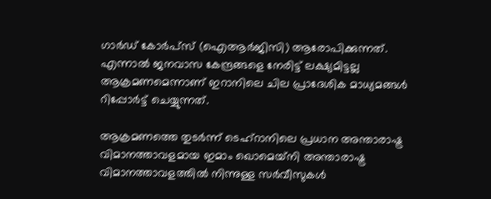ഗാർഡ് കോർപ്‌സ് (ഐആർജിസി) ആരോപിക്കുന്നത്. എന്നാൽ ജനവാസ കേന്ദ്രങ്ങളെ നേരിട്ട് ലക്ഷ്യമിട്ടല്ല ആക്രമണമെന്നാണ് ഇറാനിലെ ചില പ്രാദേശിക മാധ്യമങ്ങൾ റിപ്പോർട്ട് ചെയ്യുന്നത്.

ആക്രമണത്തെ തുടർന്ന് ടെഹ്‌റാനിലെ പ്രധാന അന്താരാഷ്ട്ര വിമാനത്താവളമായ ഇമാം ഖൊമെയ്‌നി അന്താരാഷ്ട്ര വിമാനത്താവളത്തിൽ നിന്നുള്ള സർവീസുകൾ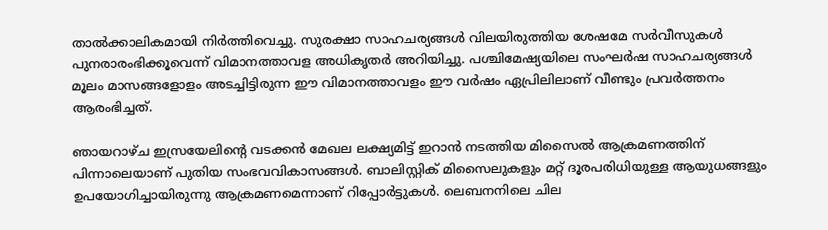താൽക്കാലികമായി നിർത്തിവെച്ചു. സുരക്ഷാ സാഹചര്യങ്ങൾ വിലയിരുത്തിയ ശേഷമേ സർവീസുകൾ പുനരാരംഭിക്കൂവെന്ന് വിമാനത്താവള അധികൃതർ അറിയിച്ചു. പശ്ചിമേഷ്യയിലെ സംഘർഷ സാഹചര്യങ്ങൾ മൂലം മാസങ്ങളോളം അടച്ചിട്ടിരുന്ന ഈ വിമാനത്താവളം ഈ വർഷം ഏപ്രിലിലാണ് വീണ്ടും പ്രവർത്തനം ആരംഭിച്ചത്.

ഞായറാഴ്ച ഇസ്രയേലിന്റെ വടക്കൻ മേഖല ലക്ഷ്യമിട്ട് ഇറാൻ നടത്തിയ മിസൈൽ ആക്രമണത്തിന് പിന്നാലെയാണ് പുതിയ സംഭവവികാസങ്ങൾ. ബാലിസ്റ്റിക് മിസൈലുകളും മറ്റ് ദൂരപരിധിയുള്ള ആയുധങ്ങളും ഉപയോഗിച്ചായിരുന്നു ആക്രമണമെന്നാണ് റിപ്പോർട്ടുകൾ. ലെബനനിലെ ചില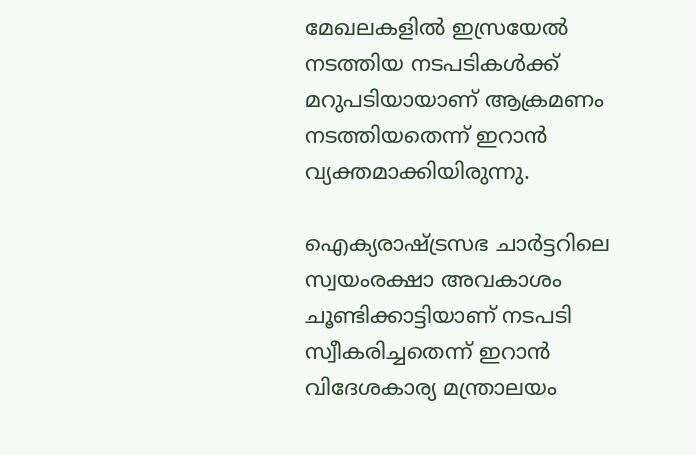മേഖലകളിൽ ഇസ്രയേൽ നടത്തിയ നടപടികൾക്ക് മറുപടിയായാണ് ആക്രമണം നടത്തിയതെന്ന് ഇറാൻ വ്യക്തമാക്കിയിരുന്നു.

ഐക്യരാഷ്ട്രസഭ ചാർട്ടറിലെ സ്വയംരക്ഷാ അവകാശം ചൂണ്ടിക്കാട്ടിയാണ് നടപടി സ്വീകരിച്ചതെന്ന് ഇറാൻ വിദേശകാര്യ മന്ത്രാലയം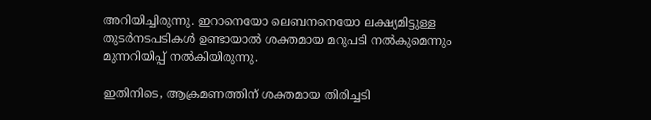അറിയിച്ചിരുന്നു. ഇറാനെയോ ലെബനനെയോ ലക്ഷ്യമിട്ടുള്ള തുടർനടപടികൾ ഉണ്ടായാൽ ശക്തമായ മറുപടി നൽകുമെന്നും മുന്നറിയിപ്പ് നൽകിയിരുന്നു.

ഇതിനിടെ, ആക്രമണത്തിന് ശക്തമായ തിരിച്ചടി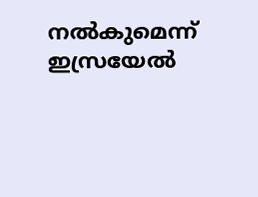നൽകുമെന്ന് ഇസ്രയേൽ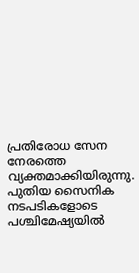പ്രതിരോധ സേന നേരത്തെ വ്യക്തമാക്കിയിരുന്നു. പുതിയ സൈനിക നടപടികളോടെ പശ്ചിമേഷ്യയിൽ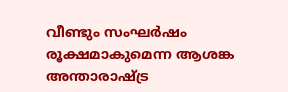വീണ്ടും സംഘർഷം രൂക്ഷമാകുമെന്ന ആശങ്ക അന്താരാഷ്ട്ര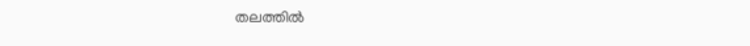തലത്തിൽ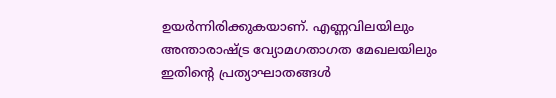ഉയർന്നിരിക്കുകയാണ്. എണ്ണവിലയിലും അന്താരാഷ്ട്ര വ്യോമഗതാഗത മേഖലയിലും ഇതിന്റെ പ്രത്യാഘാതങ്ങൾ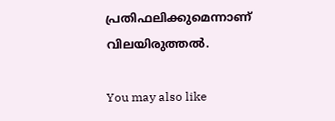പ്രതിഫലിക്കുമെന്നാണ് വിലയിരുത്തൽ.

You may also like